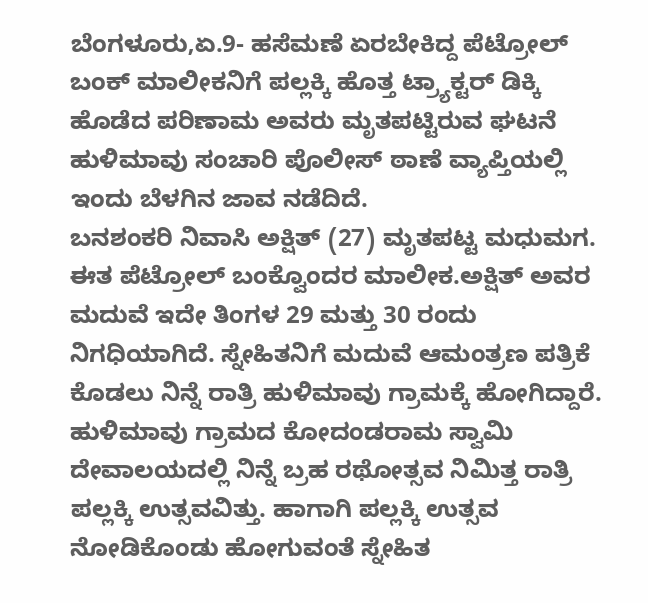ಬೆಂಗಳೂರು,ಏ.9- ಹಸೆಮಣೆ ಏರಬೇಕಿದ್ದ ಪೆಟ್ರೋಲ್ ಬಂಕ್ ಮಾಲೀಕನಿಗೆ ಪಲ್ಲಕ್ಕಿ ಹೊತ್ತ ಟ್ರ್ಯಾಕ್ಟರ್ ಡಿಕ್ಕಿ ಹೊಡೆದ ಪರಿಣಾಮ ಅವರು ಮೃತಪಟ್ಟಿರುವ ಘಟನೆ ಹುಳಿಮಾವು ಸಂಚಾರಿ ಪೊಲೀಸ್ ಠಾಣೆ ವ್ಯಾಪ್ತಿಯಲ್ಲಿ ಇಂದು ಬೆಳಗಿನ ಜಾವ ನಡೆದಿದೆ.
ಬನಶಂಕರಿ ನಿವಾಸಿ ಅಕ್ಷಿತ್ (27) ಮೃತಪಟ್ಟ ಮಧುಮಗ. ಈತ ಪೆಟ್ರೋಲ್ ಬಂಕ್ವೊಂದರ ಮಾಲೀಕ.ಅಕ್ಷಿತ್ ಅವರ ಮದುವೆ ಇದೇ ತಿಂಗಳ 29 ಮತ್ತು 30 ರಂದು ನಿಗಧಿಯಾಗಿದೆ. ಸ್ನೇಹಿತನಿಗೆ ಮದುವೆ ಆಮಂತ್ರಣ ಪತ್ರಿಕೆ ಕೊಡಲು ನಿನ್ನೆ ರಾತ್ರಿ ಹುಳಿಮಾವು ಗ್ರಾಮಕ್ಕೆ ಹೋಗಿದ್ದಾರೆ.
ಹುಳಿಮಾವು ಗ್ರಾಮದ ಕೋದಂಡರಾಮ ಸ್ವಾಮಿ ದೇವಾಲಯದಲ್ಲಿ ನಿನ್ನೆ ಬ್ರಹ ರಥೋತ್ಸವ ನಿಮಿತ್ತ ರಾತ್ರಿ ಪಲ್ಲಕ್ಕಿ ಉತ್ಸವವಿತ್ತು. ಹಾಗಾಗಿ ಪಲ್ಲಕ್ಕಿ ಉತ್ಸವ ನೋಡಿಕೊಂಡು ಹೋಗುವಂತೆ ಸ್ನೇಹಿತ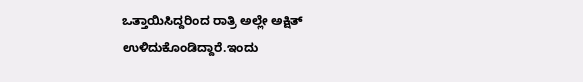ಒತ್ತಾಯಿಸಿದ್ದರಿಂದ ರಾತ್ರಿ ಅಲ್ಲೇ ಅಕ್ಷಿತ್ ಉಳಿದುಕೊಂಡಿದ್ದಾರೆ.ಇಂದು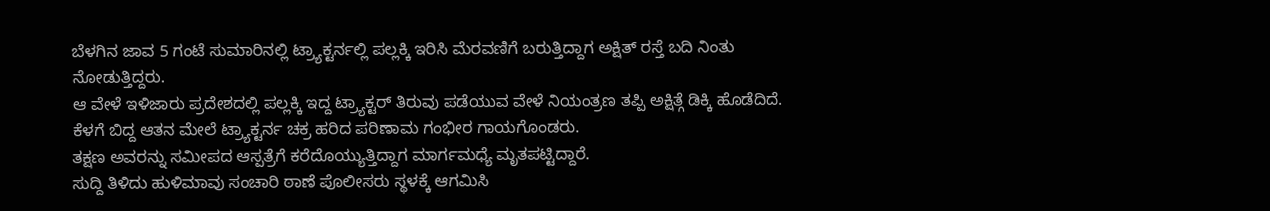ಬೆಳಗಿನ ಜಾವ 5 ಗಂಟೆ ಸುಮಾರಿನಲ್ಲಿ ಟ್ರ್ಯಾಕ್ಟರ್ನಲ್ಲಿ ಪಲ್ಲಕ್ಕಿ ಇರಿಸಿ ಮೆರವಣಿಗೆ ಬರುತ್ತಿದ್ದಾಗ ಅಕ್ಷಿತ್ ರಸ್ತೆ ಬದಿ ನಿಂತು ನೋಡುತ್ತಿದ್ದರು.
ಆ ವೇಳೆ ಇಳಿಜಾರು ಪ್ರದೇಶದಲ್ಲಿ ಪಲ್ಲಕ್ಕಿ ಇದ್ದ ಟ್ರ್ಯಾಕ್ಟರ್ ತಿರುವು ಪಡೆಯುವ ವೇಳೆ ನಿಯಂತ್ರಣ ತಪ್ಪಿ ಅಕ್ಷಿತ್ಗೆ ಡಿಕ್ಕಿ ಹೊಡೆದಿದೆ. ಕೆಳಗೆ ಬಿದ್ದ ಆತನ ಮೇಲೆ ಟ್ರ್ಯಾಕ್ಟರ್ನ ಚಕ್ರ ಹರಿದ ಪರಿಣಾಮ ಗಂಭೀರ ಗಾಯಗೊಂಡರು.
ತಕ್ಷಣ ಅವರನ್ನು ಸಮೀಪದ ಆಸ್ಪತ್ರೆಗೆ ಕರೆದೊಯ್ಯುತ್ತಿದ್ದಾಗ ಮಾರ್ಗಮಧ್ಯೆ ಮೃತಪಟ್ಟಿದ್ದಾರೆ.
ಸುದ್ದಿ ತಿಳಿದು ಹುಳಿಮಾವು ಸಂಚಾರಿ ಠಾಣೆ ಪೊಲೀಸರು ಸ್ಥಳಕ್ಕೆ ಆಗಮಿಸಿ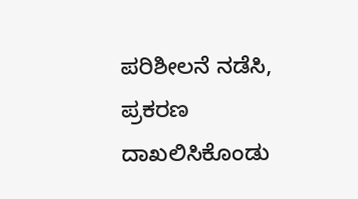ಪರಿಶೀಲನೆ ನಡೆಸಿ, ಪ್ರಕರಣ ದಾಖಲಿಸಿಕೊಂಡು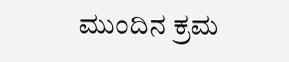ಮುಂದಿನ ಕ್ರಮ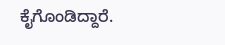ಕೈಗೊಂಡಿದ್ದಾರೆ.